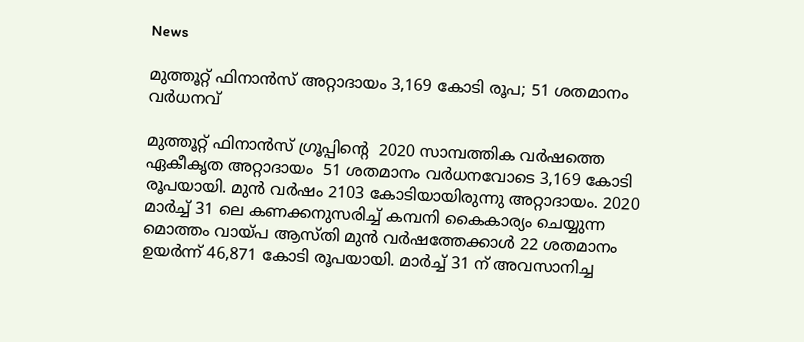News

മുത്തൂറ്റ് ഫിനാന്‍സ് അറ്റാദായം 3,169 കോടി രൂപ; 51 ശതമാനം വര്‍ധനവ്

മുത്തൂറ്റ് ഫിനാന്‍സ് ഗ്രൂപ്പിന്റെ  2020 സാമ്പത്തിക വര്‍ഷത്തെ ഏകീകൃത അറ്റാദായം  51 ശതമാനം വര്‍ധനവോടെ 3,169 കോടി രൂപയായി. മുന്‍ വര്‍ഷം 2103 കോടിയായിരുന്നു അറ്റാദായം. 2020 മാര്‍ച്ച് 31 ലെ കണക്കനുസരിച്ച് കമ്പനി കൈകാര്യം ചെയ്യുന്ന മൊത്തം വായ്പ ആസ്തി മുന്‍ വര്‍ഷത്തേക്കാള്‍ 22 ശതമാനം ഉയര്‍ന്ന് 46,871 കോടി രൂപയായി. മാര്‍ച്ച് 31 ന് അവസാനിച്ച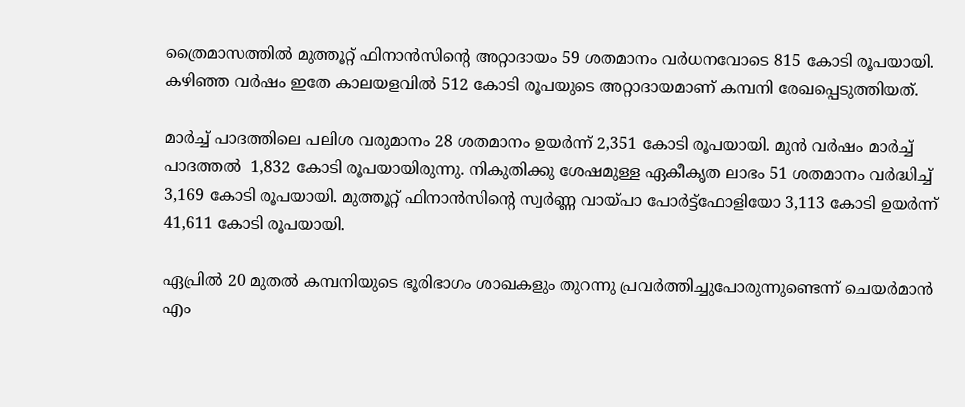ത്രൈമാസത്തില്‍ മുത്തൂറ്റ് ഫിനാന്‍സിന്റെ അറ്റാദായം 59 ശതമാനം വര്‍ധനവോടെ 815 കോടി രൂപയായി. കഴിഞ്ഞ വര്‍ഷം ഇതേ കാലയളവില്‍ 512 കോടി രൂപയുടെ അറ്റാദായമാണ് കമ്പനി രേഖപ്പെടുത്തിയത്.

മാര്‍ച്ച് പാദത്തിലെ പലിശ വരുമാനം 28 ശതമാനം ഉയര്‍ന്ന് 2,351 കോടി രൂപയായി. മുന്‍ വര്‍ഷം മാര്‍ച്ച് പാദത്തല്‍  1,832 കോടി രൂപയായിരുന്നു. നികുതിക്കു ശേഷമുള്ള ഏകീകൃത ലാഭം 51 ശതമാനം വര്‍ദ്ധിച്ച് 3,169 കോടി രൂപയായി. മുത്തൂറ്റ് ഫിനാന്‍സിന്റെ സ്വര്‍ണ്ണ വായ്പാ പോര്‍ട്ട്ഫോളിയോ 3,113 കോടി ഉയര്‍ന്ന് 41,611 കോടി രൂപയായി.

ഏപ്രില്‍ 20 മുതല്‍ കമ്പനിയുടെ ഭൂരിഭാഗം ശാഖകളും തുറന്നു പ്രവര്‍ത്തിച്ചുപോരുന്നുണ്ടെന്ന് ചെയര്‍മാന്‍ എം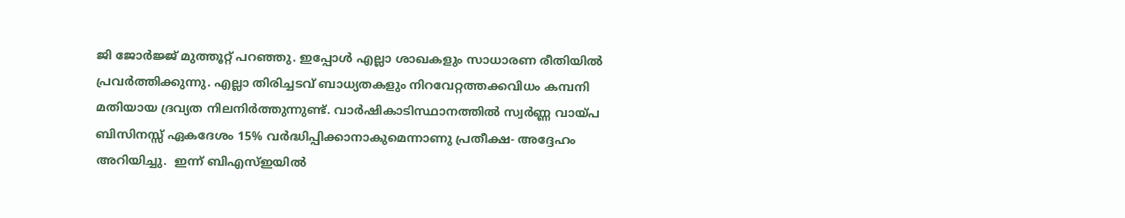ജി ജോര്‍ജ്ജ് മുത്തൂറ്റ് പറഞ്ഞു. ഇപ്പോള്‍ എല്ലാ ശാഖകളും സാധാരണ രീതിയില്‍ പ്രവര്‍ത്തിക്കുന്നു. എല്ലാ തിരിച്ചടവ് ബാധ്യതകളും നിറവേറ്റത്തക്കവിധം കമ്പനി മതിയായ ദ്രവ്യത നിലനിര്‍ത്തുന്നുണ്ട്. വാര്‍ഷികാടിസ്ഥാനത്തില്‍ സ്വര്‍ണ്ണ വായ്പ ബിസിനസ്സ് ഏകദേശം 15% വര്‍ദ്ധിപ്പിക്കാനാകുമെന്നാണു പ്രതീക്ഷ- അദ്ദേഹം അറിയിച്ചു.  ഇന്ന് ബിഎസ്ഇയില്‍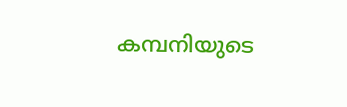കമ്പനിയുടെ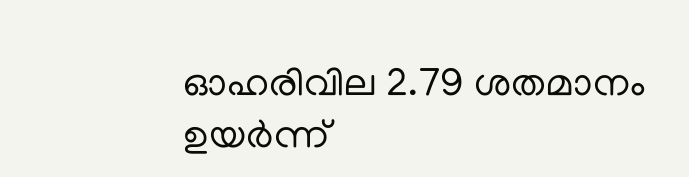ഓഹരിവില 2.79 ശതമാനം ഉയര്‍ന്ന്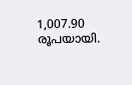1,007.90 രൂപയായി.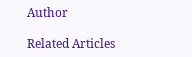Author

Related Articles